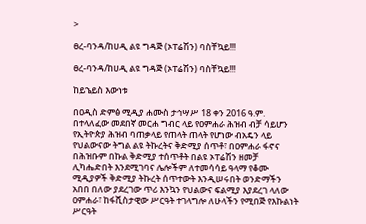>

ፀረ-ባንዳ/ከሀዲ ልዩ ግዳጅ (ኦፐሬሽን) ባስቸኳይ!!!

ፀረ-ባንዳ/ከሀዲ ልዩ ግዳጅ (ኦፐሬሽን) ባስቸኳይ!!!

ከይኄይስ እውነቱ

በዐዲስ ድምፅ ሚዲያ ሐሙስ ታኅሣሥ 18 ቀን 2016 ዓ.ም. በተላለፈው መደበኛ መርሐ ግብር ላይ የዐምሐራ ሕዝብ ብቻ ሳይሆን የኢትዮጵያ ሕዝብ ባጠቃላይ የጠላት ጠላት የሆነው ብአዴን ላይ የህልውናው ትግል ልዩ ትኩረትና ቅድሚያ ሰጥቶ፣ በዐምሐራ ፋኖና በሕዝቡም በኩል ቅድሚያ ተሰጥቶት በልዩ ኦፐሬሽን ዘመቻ ሊካሔድበት እንደሚገባና ሌሎችም ለተመሳሳይ ዓላማ የቆሙ ሚዲያዎች ቅድሚያ ትኩረት ሰጥተውት እንዲሠሩበት ወንድማችን አበበ በለው ያደረገው ጥሪ እንኳን የህልውና ፍልሚያ እያደረገ ላለው ዐምሐራ፣ ከፋሺስታዊው ሥርዓት ተገላግሎ ለሁላችን የሚበጅ የእኩልነት ሥርዓት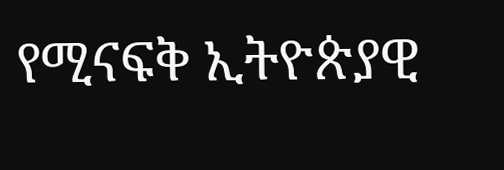የሚናፍቅ ኢትዮጵያዊ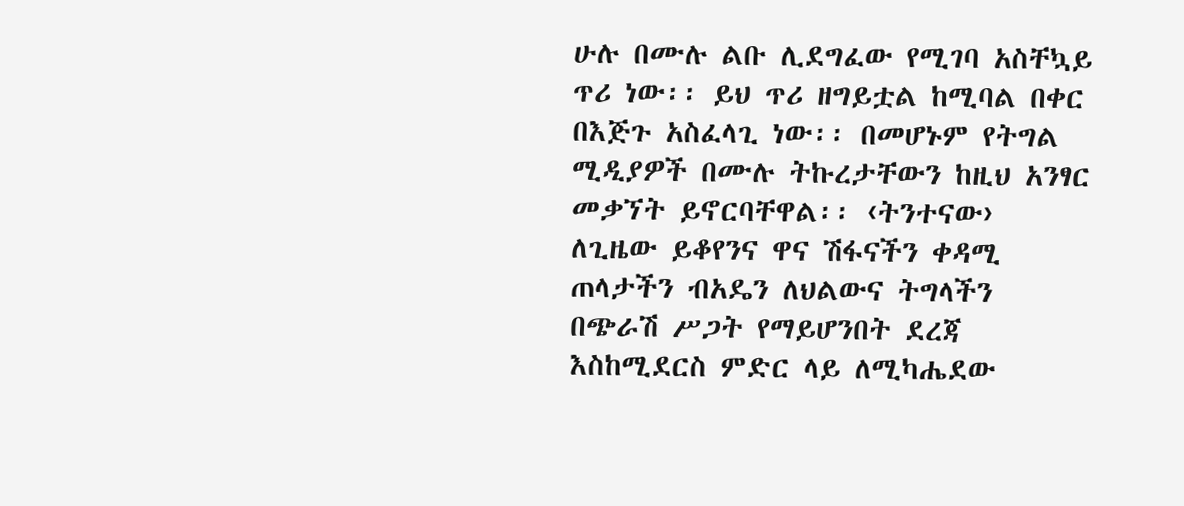ሁሉ በሙሉ ልቡ ሊደግፈው የሚገባ አስቸኳይ ጥሪ ነው፡፡ ይህ ጥሪ ዘግይቷል ከሚባል በቀር በእጅጉ አስፈላጊ ነው፡፡ በመሆኑም የትግል ሚዲያዎች በሙሉ ትኩረታቸውን ከዚህ አንፃር መቃኘት ይኖርባቸዋል፡፡ ‹ትንተናው› ለጊዜው ይቆየንና ዋና ሽፋናችን ቀዳሚ ጠላታችን ብአዴን ለህልውና ትግላችን በጭራሽ ሥጋት የማይሆንበት ደረጃ እስከሚደርስ ምድር ላይ ለሚካሔደው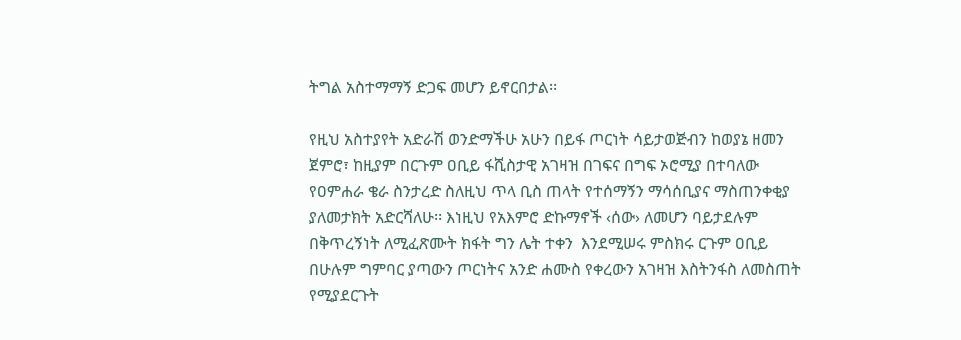ትግል አስተማማኝ ድጋፍ መሆን ይኖርበታል፡፡

የዚህ አስተያየት አድራሽ ወንድማችሁ አሁን በይፋ ጦርነት ሳይታወጅብን ከወያኔ ዘመን ጀምሮ፣ ከዚያም በርጉም ዐቢይ ፋሺስታዊ አገዛዝ በገፍና በግፍ ኦሮሚያ በተባለው የዐምሐራ ቄራ ስንታረድ ስለዚህ ጥላ ቢስ ጠላት የተሰማኝን ማሳሰቢያና ማስጠንቀቂያ ያለመታክት አድርሻለሁ፡፡ እነዚህ የአእምሮ ድኩማኖች ‹ሰው› ለመሆን ባይታደሉም በቅጥረኝነት ለሚፈጽሙት ክፋት ግን ሌት ተቀን  እንደሚሠሩ ምስክሩ ርጉም ዐቢይ በሁሉም ግምባር ያጣውን ጦርነትና አንድ ሐሙስ የቀረውን አገዛዝ እስትንፋስ ለመስጠት የሚያደርጉት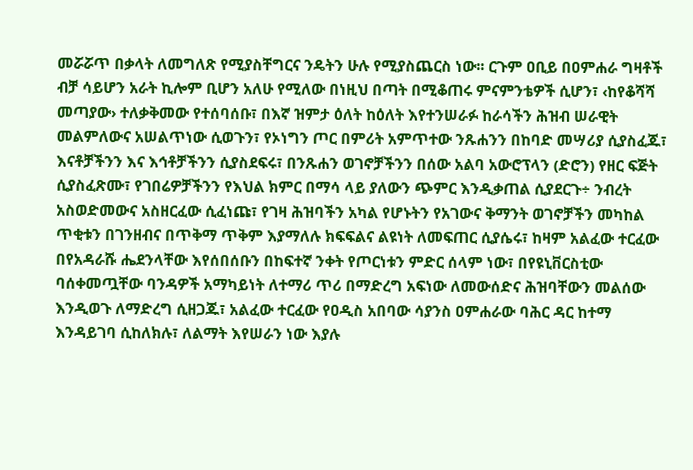መሯሯጥ በቃላት ለመግለጽ የሚያስቸግርና ንዴትን ሁሉ የሚያስጨርስ ነው፡፡ ርጉም ዐቢይ በዐምሐራ ግዛቶች ብቻ ሳይሆን አራት ኪሎም ቢሆን አለሁ የሚለው በነዚህ በጣት በሚቆጠሩ ምናምንቴዎች ሲሆን፣ ‹ከየቆሻሻ መጣያው› ተለቃቅመው የተሰባሰቡ፣ በእኛ ዝምታ ዕለት ከዕለት እየተንሠራፉ ከራሳችን ሕዝብ ሠራዊት መልምለውና አሠልጥነው ሲወጉን፣ የኦነግን ጦር በምሪት አምጥተው ንጹሐንን በከባድ መሣሪያ ሲያስፈጁ፣ እናቶቻችንን እና እኅቶቻችንን ሲያስደፍሩ፣ በንጹሐን ወገኖቻችንን በሰው አልባ አውሮፕላን (ድሮን) የዘር ፍጅት ሲያስፈጽሙ፣ የገበሬዎቻችንን የእህል ክምር በማሳ ላይ ያለውን ጭምር እንዲቃጠል ሲያደርጉ÷ ንብረት አስወድመውና አስዘርፈው ሲፈነጩ፣ የገዛ ሕዝባችን አካል የሆኑትን የአገውና ቅማንት ወገኖቻችን መካከል ጥቂቱን በገንዘብና በጥቅማ ጥቅም እያማለሉ ክፍፍልና ልዩነት ለመፍጠር ሲያሴሩ፣ ከዛም አልፈው ተርፈው በየአዳራሹ ሔደንላቸው እየሰበሰቡን በከፍተኛ ንቀት የጦርነቱን ምድር ሰላም ነው፣ በየዩኒቨርስቲው ባሰቀመጧቸው ባንዳዎች አማካይነት ለተማሪ ጥሪ በማድረግ አፍነው ለመውሰድና ሕዝባቸውን መልሰው እንዲወጉ ለማድረግ ሲዘጋጁ፣ አልፈው ተርፈው የዐዲስ አበባው ሳያንስ ዐምሐራው ባሕር ዳር ከተማ እንዳይገባ ሲከለክሉ፣ ለልማት እየሠራን ነው እያሉ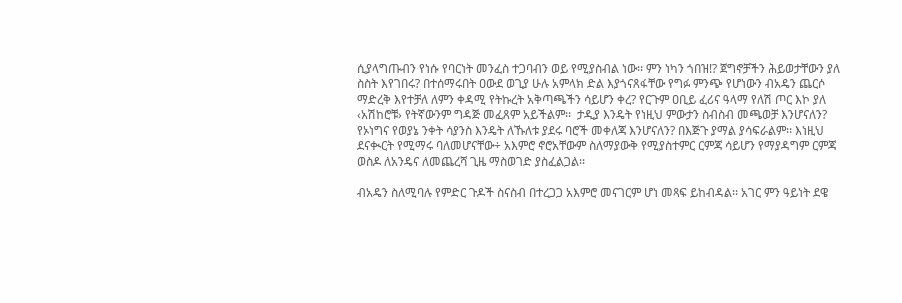ሲያላግጡብን የነሱ የባርነት መንፈስ ተጋባብን ወይ የሚያስብል ነው፡፡ ምን ነካን ጎበዝ!? ጀግኖቻችን ሕይወታቸውን ያለ ስስት እየገበሩ? በተሰማሩበት ዐውደ ወጊያ ሁሉ አምላክ ድል እያጎናጸፋቸው የግፉ ምንጭ የሆነውን ብአዴን ጨርሶ ማድረቅ እየተቻለ ለምን ቀዳሚ የትኩረት አቅጣጫችን ሳይሆን ቀረ? የርጉም ዐቢይ ፈሪና ዓላማ የለሽ ጦር እኮ ያለ ‹አሽከሮቹ› የትኛውንም ግዳጅ መፈጸም አይችልም፡፡  ታዲያ እንዴት የነዚህ ምውታን ስብስብ መጫወቻ እንሆናለን? የኦነግና የወያኔ ንቀት ሳያንስ እንዴት ለኹለቱ ያደሩ ባሮች መቀለጃ እንሆናለን? በእጅጉ ያማል ያሳፍራልም፡፡ እነዚህ ደናቊርት የሚማሩ ባለመሆናቸው÷ አእምሮ ኖሮአቸውም ስለማያውቅ የሚያስተምር ርምጃ ሳይሆን የማያዳግም ርምጃ ወስዶ ለአንዴና ለመጨረሻ ጊዜ ማስወገድ ያስፈልጋል፡፡

ብአዴን ስለሚባሉ የምድር ጉዶች ስናስብ በተረጋጋ አእምሮ መናገርም ሆነ መጻፍ ይከብዳል፡፡ አገር ምን ዓይነት ደዌ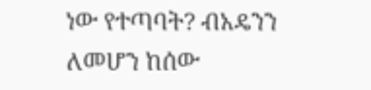ነው የተጣባት? ብአዴንን ለመሆን ከሰው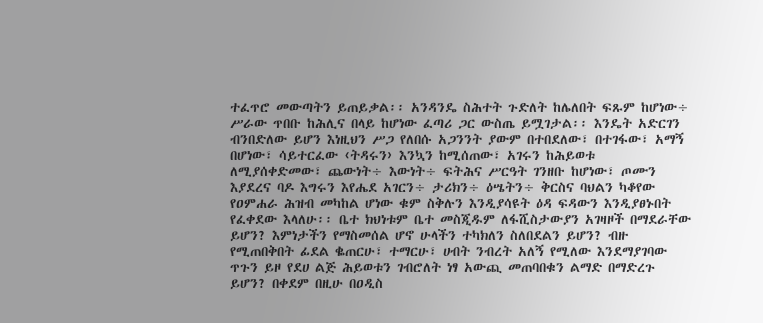ተፈጥሮ መውጣትን ይጠይቃል፡፡ አንዳንዴ ስሕተት ጉድለት ከሌለበት ፍጹም ከሆነው÷ ሥራው ጥበቡ ከሕሊና በላይ ከሆነው ፈጣሪ ጋር ውስጤ ይሟገታል፡፡ እንዴት አድርገን  ብንበድለው ይሆን እነዚህን ሥጋ የለበሱ አጋንንት ያውም በተበደለው፣ በተገፋው፣ አማኝ በሆነው፣ ሳይተርፈው ‹ትዳሩን› እንኳን ከሚሰጠው፣ አገሩን ከሕይወቱ ለሚያሰቀድመው፣ ጨውነት÷ እውነት÷ ፍትሕና ሥርዓት ገንዘቡ ከሆነው፣ ጦሙን እያደረና ባዶ እግሩን እየሔደ አገርን÷ ታሪክን÷ ዕሤትን÷ ቅርስና ባህልን ካቆየው የዐምሐራ ሕዝብ መካከል ሆነው ቁም ስቅሉን እንዲያሳዩት ዕዳ ፍዳውን እንዲያፀኑበት የፈቀደው እላለሁ፡፡ ቤተ ክህነቱም ቤተ መስጂዱም ለፋሺስታውያን አገዛዞች በማደራቸው ይሆን? እምነታችን የማስመሰል ሆኖ ሁላችን ተካክለን ስለበደልን ይሆን? ብዙ የሚጠበቅበት ፊደል ቈጠርሁ፣ ተማርሁ፣ ሀብት ንብረት አለኝ የሚለው እንደማያገባው ጥጉን ይዞ የደሀ ልጅ ሕይወቱን ገብሮለት ነፃ አውጪ መጠባበቁን ልማድ በማድረጉ ይሆን? በቀደም በዚሁ በዐዲስ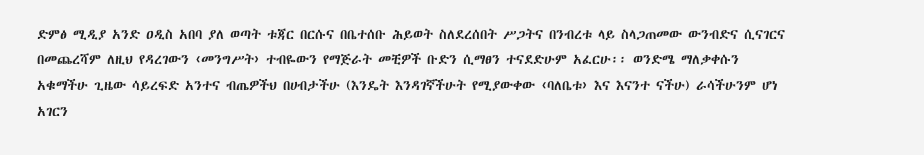ድምፅ ሚዲያ አንድ ዐዲስ አበባ ያለ ወጣት ቱጃር በርሱና በቤተሰቡ ሕይወት ስለደረሰበት ሥጋትና በንብረቱ ላይ ስላጋጠመው ውንብድና ሲናገርና በመጨረሻም ለዚህ የዳረገውን ‹መንግሥት› ተብዬውን የማጅራት መቺዎች ቡድን ሲማፀን ተናደድሁም አፈርሁ፡፡ ወንድሜ ማለቃቀሱን አቁማችሁ ጊዜው ሳይረፍድ አንተና ብጤዎችህ በሀብታችሁ (እንዴት እንዳገኛችሁት የሚያውቀው ‹ባለቤቱ› እና እናንተ ናችሁ) ራሳችሁንም ሆነ አገርን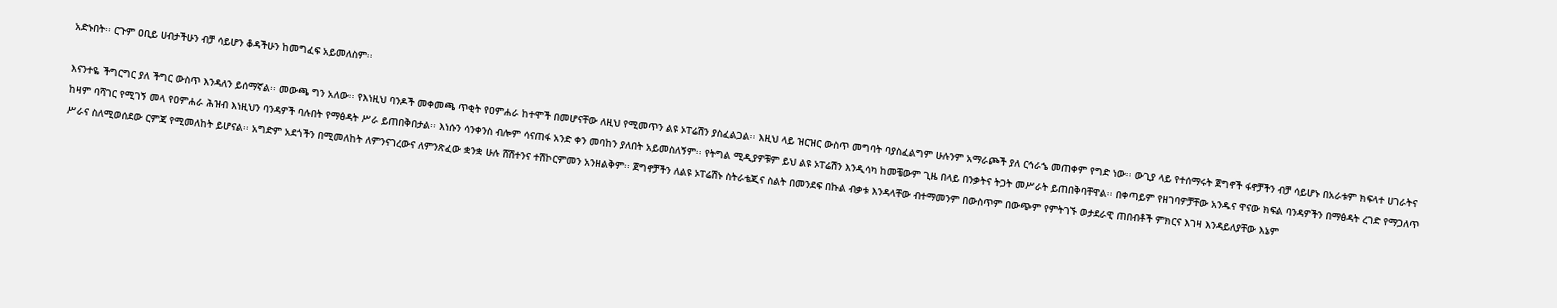አድኑበት፡፡ ርጉም ዐቢይ ሀብታችሁን ብቻ ሳይሆን ቆዳችሁን ከመግፈፍ አይመለስም፡፡

እናንተዬ ችግርግር ያለ ችግር ውስጥ እንዳለን ይሰማኛል፡፡ መውጫ ግን አለው፡፡ የእነዚህ ባንዶች መቀመጫ ጥቂት የዐምሐራ ከተሞች በመሆናቸው ለዚህ የሚመጥን ልዩ ኦፐሬሽን ያስፈልጋል፡፡ እዚህ ላይ ዝርዝር ውስጥ መግባት ባያስፈልግም ሁሉንም አማራጮች ያለ ርኅራኄ መጠቀም የግድ ነው፡፡ ውጊያ ላይ የተሰማሩት ጀግኖች ፋኖቻችን ብቻ ሳይሆኑ በአራቱም ክፍላተ ሀገራትና ከዛም ባሻገር የሚገኝ መላ የዐምሐራ ሕዝብ እነዚህን ባንዳዎች ባሉበት የማፅዳት ሥራ ይጠበቅበታል፡፡ እነሱን ሳንቀንስ ብሎም ሳናጠፋ አንድ ቀን መባከን ያለበት አይመስለኝም፡፡ የትግል ሚዲያዎቹም ይህ ልዩ ኦፐሬሽን እንዲሳካ ከመቼውም ጊዜ በላይ በንቃትና ትጋት መሥራት ይጠበቅባቸዋል፡፡ በቀጣይም የዘገባዎቻቸው አንዱና ዋናው ክፍል ባንዳዎችን በማፅዳት ረገድ የማጋለጥ ሥራና ስለሚወሰደው ርምጃ የሚመለከት ይሆናል፡፡ አግድም አደጎችን በሚመለከት ለምንናገረውና ለምንጽፈው ቋንቋ ሁሉ ሸሽተንና ተሽኮርምመን አንዘልቅም፡፡ ጀግኖቻችን ለልዩ ኦፐሬሽኑ ስትራቴጂና ስልት በመንደፍ በኩል ብቃቱ እንዳላቸው ብተማመንም በውስጥም በውጭም የምትገኙ ወታደራዊ ጠበብቶች ምክርና እገዛ እንዳይለያቸው እኔም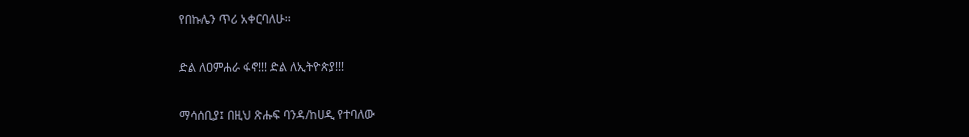የበኩሌን ጥሪ አቀርባለሁ፡፡

ድል ለዐምሐራ ፋኖ!!! ድል ለኢትዮጵያ!!!

ማሳሰቢያ፤ በዚህ ጽሑፍ ባንዳ/ከሀዲ የተባለው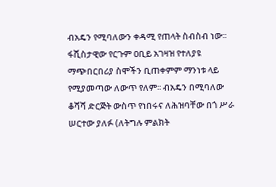ብአዴን የሚባለውን ቀዳሚ የጠላት ስብስብ ነው፡፡ ፋሺስታዊው የርጉም ዐቢይ አገዛዝ የተለያዩ ማጭበርበሪያ ስሞችን ቢጠቀምም ማንነቱ ላይ የሚያመጣው ለውጥ የለም፡፡ ብአዴን በሚባለው ቆሻሻ ድርጅት ውስጥ የነበሩና ለሕዝባቸው በጎ ሥራ ሠርተው ያለፉ (ለትግሉ ምልክት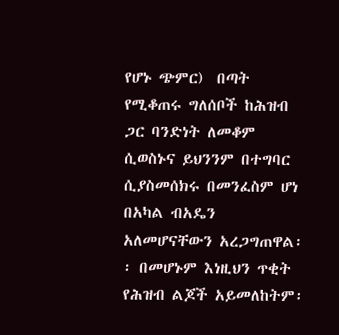የሆኑ ጭምር)  በጣት የሚቆጠሩ ግለሰቦች ከሕዝብ ጋር ባንድነት ለመቆም ሲወስኑና ይህንንም በተግባር ሲያስመሰክሩ በመንፈስም ሆነ በአካል ብአዴን አለመሆናቸውን አረጋግጠዋል፡፡ በመሆኑም እነዚህን ጥቂት የሕዝብ ልጆች አይመለከትም፡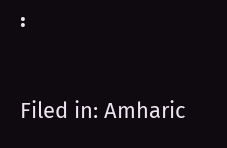፡

Filed in: Amharic